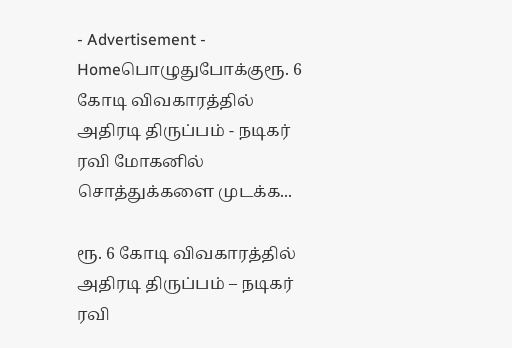- Advertisement -
Homeபொழுதுபோக்குரூ. 6 கோடி விவகாரத்தில் அதிரடி திருப்பம் - நடிகர் ரவி மோகனில் சொத்துக்களை முடக்க...

ரூ. 6 கோடி விவகாரத்தில் அதிரடி திருப்பம் – நடிகர் ரவி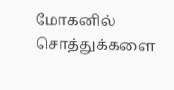மோகனில் சொத்துக்களை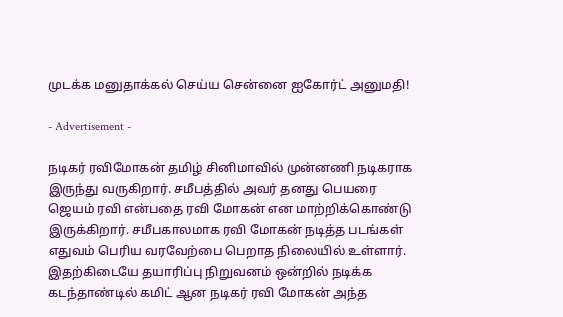முடக்க மனுதாக்கல் செய்ய சென்னை ஐகோர்ட் அனுமதி!

- Advertisement -

நடிகர் ரவிமோகன் தமிழ் சினிமாவில் முன்னணி நடிகராக இருந்து வருகிறார். சமீபத்தில் அவர் தனது பெயரை ஜெயம் ரவி என்பதை ரவி மோகன் என மாற்றிக்கொண்டு இருக்கிறார். சமீபகாலமாக ரவி மோகன் நடித்த படங்கள் எதுவம் பெரிய வரவேற்பை பெறாத நிலையில் உள்ளார். இதற்கிடையே தயாரிப்பு நிறுவனம் ஒன்றில் நடிக்க கடந்தாண்டில் கமிட் ஆன நடிகர் ரவி மோகன் அந்த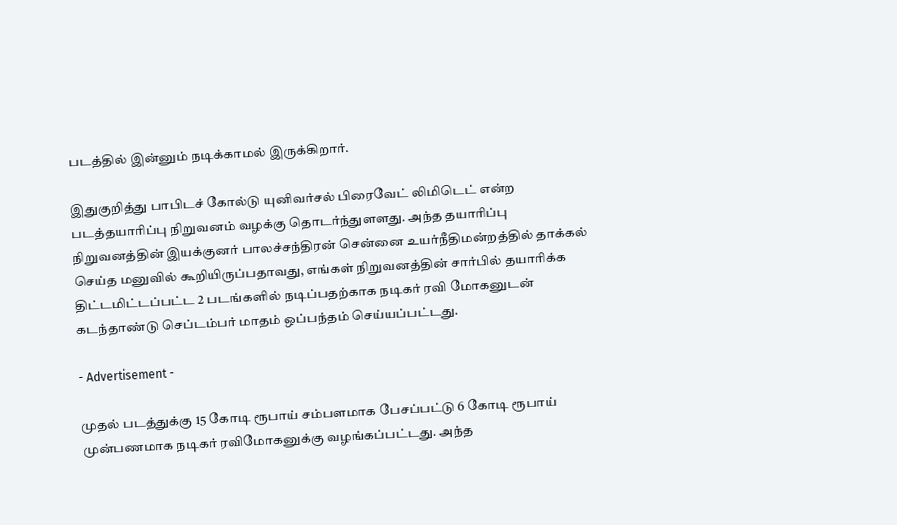படத்தில் இன்னும் நடிக்காமல் இருக்கிறார்.

இதுகுறித்து பாபிடச் கோல்டு யுனிவர்சல் பிரைவேட் லிமிடெட் என்ற படத்தயாரிப்பு நிறுவனம் வழக்கு தொடர்ந்துளளது. அந்த தயாரிப்பு நிறுவனத்தின் இயக்குனர் பாலச்சந்திரன் சென்னை உயர்நீதிமன்றத்தில் தாக்கல் செய்த மனுவில் கூறியிருப்பதாவது, எங்கள் நிறுவனத்தின் சார்பில் தயாரிக்க திட்டமிட்டப்பட்ட 2 படங்களில் நடிப்பதற்காக நடிகர் ரவி மோகனுடன் கடந்தாண்டு செப்டம்பர் மாதம் ஒப்பந்தம் செய்யப்பட்டது.

- Advertisement -

முதல் படத்துக்கு 15 கோடி ரூபாய் சம்பளமாக பேசப்பட்டு 6 கோடி ரூபாய் முன்பணமாக நடிகர் ரவிமோகனுக்கு வழங்கப்பட்டது. அந்த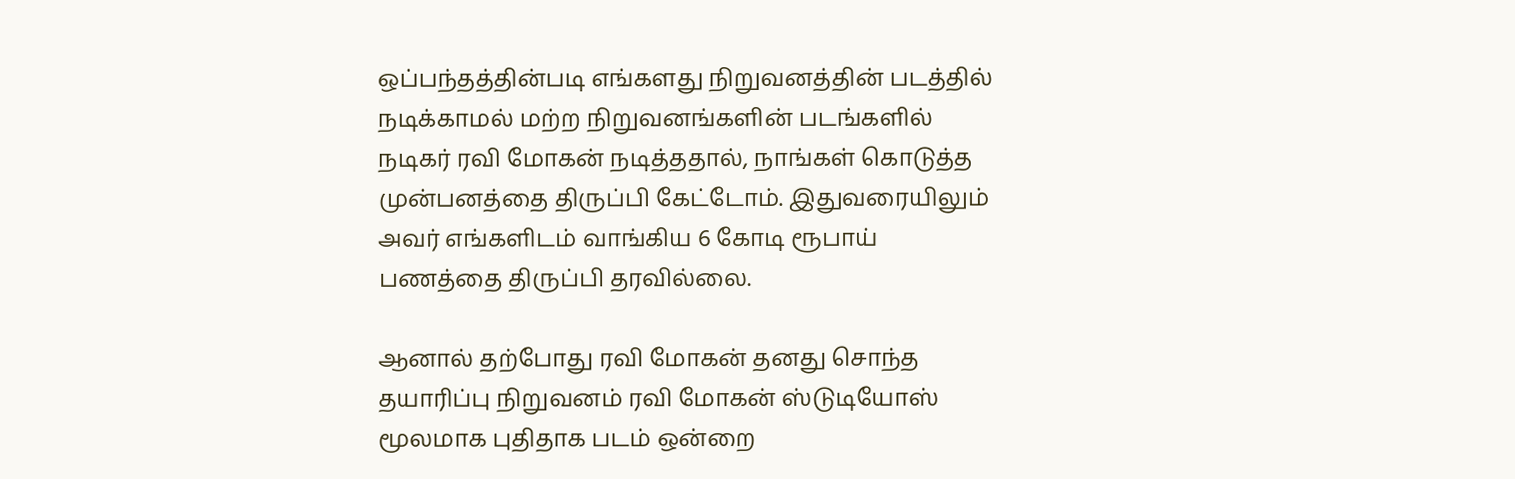ஒப்பந்தத்தின்படி எங்களது நிறுவனத்தின் படத்தில் நடிக்காமல் மற்ற நிறுவனங்களின் படங்களில் நடிகர் ரவி மோகன் நடித்ததால், நாங்கள் கொடுத்த முன்பனத்தை திருப்பி கேட்டோம். இதுவரையிலும் அவர் எங்களிடம் வாங்கிய 6 கோடி ரூபாய் பணத்தை திருப்பி தரவில்லை.

ஆனால் தற்போது ரவி மோகன் தனது சொந்த தயாரிப்பு நிறுவனம் ரவி மோகன் ஸ்டுடியோஸ் மூலமாக புதிதாக படம் ஒன்றை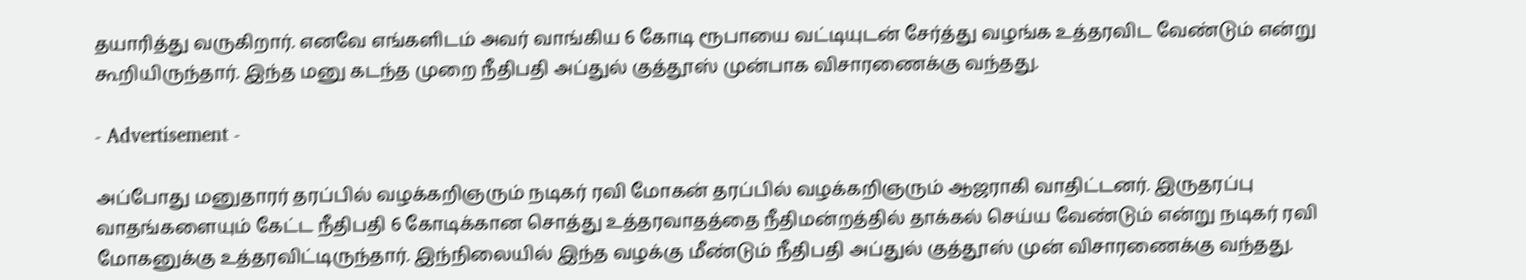தயாரித்து வருகிறார். எனவே எங்களிடம் அவர் வாங்கிய 6 கோடி ரூபாயை வட்டியுடன் சேர்த்து வழங்க உத்தரவிட வேண்டும் என்று கூறியிருந்தார். இந்த மனு கடந்த முறை நீதிபதி அப்துல் குத்தூஸ் முன்பாக விசாரணைக்கு வந்தது.

- Advertisement -

அப்போது மனுதாரர் தரப்பில் வழக்கறிஞரும் நடிகர் ரவி மோகன் தரப்பில் வழக்கறிஞரும் ஆஜராகி வாதிட்டனர். இருதரப்பு வாதங்களையும் கேட்ட நீதிபதி 6 கோடிக்கான சொத்து உத்தரவாதத்தை நீதிமன்றத்தில் தாக்கல் செய்ய வேண்டும் என்று நடிகர் ரவி மோகனுக்கு உத்தரவிட்டிருந்தார். இந்நிலையில் இந்த வழக்கு மீண்டும் நீதிபதி அப்துல் குத்தூஸ் முன் விசாரணைக்கு வந்தது.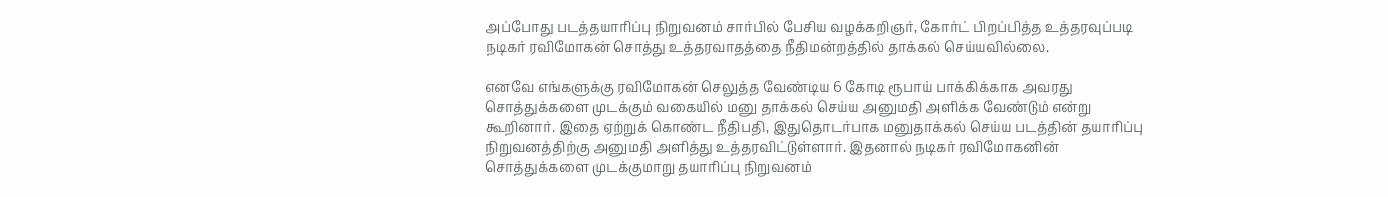அப்போது படத்தயாரிப்பு நிறுவனம் சார்பில் பேசிய வழக்கறிஞர், கோர்ட் பிறப்பித்த உத்தரவுப்படி நடிகர் ரவிமோகன் சொத்து உத்தரவாதத்தை நீதிமன்றத்தில் தாக்கல் செய்யவில்லை.

எனவே எங்களுக்கு ரவிமோகன் செலுத்த வேண்டிய 6 கோடி ரூபாய் பாக்கிக்காக அவரது சொத்துக்களை முடக்கும் வகையில் மனு தாக்கல் செய்ய அனுமதி அளிக்க வேண்டும் என்று கூறினார். இதை ஏற்றுக் கொண்ட நீதிபதி, இதுதொடர்பாக மனுதாக்கல் செய்ய படத்தின் தயாரிப்பு நிறுவனத்திற்கு அனுமதி அளித்து உத்தரவிட்டுள்ளார். இதனால் நடிகர் ரவிமோகனின் சொத்துக்களை முடக்குமாறு தயாரிப்பு நிறுவனம்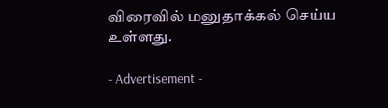விரைவில் மனுதாக்கல் செய்ய உள்ளது.

- Advertisement -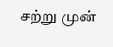சற்று முன்